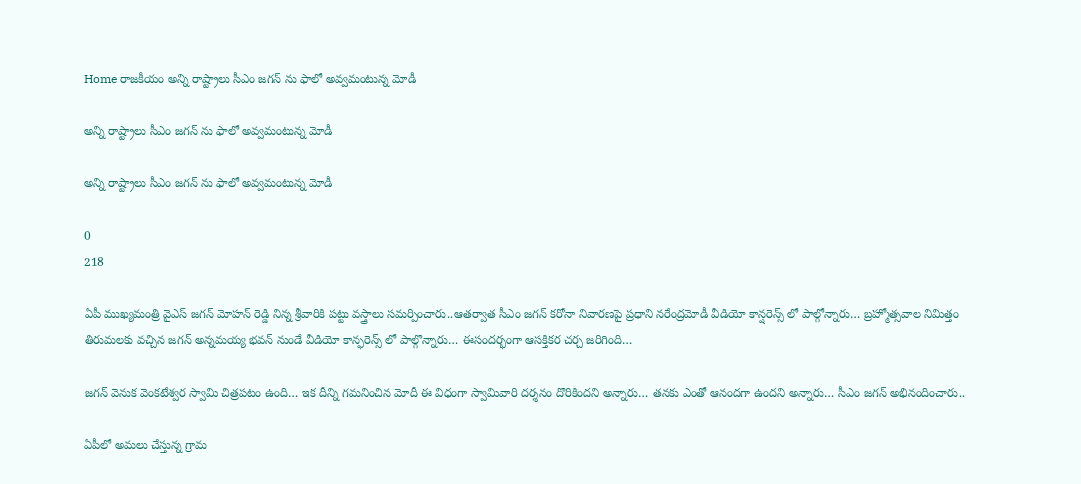Home రాజకీయం అన్ని రాష్ట్రాలు సీఎం జగన్ ను ఫాలో అవ్వమంటున్న మోడీ

అన్ని రాష్ట్రాలు సీఎం జగన్ ను ఫాలో అవ్వమంటున్న మోడీ

అన్ని రాష్ట్రాలు సీఎం జగన్ ను ఫాలో అవ్వమంటున్న మోడీ

0
218

ఏపీ ముఖ్యమంత్రి వైఎస్ జగన్ మోహన్ రెడ్డి నిన్న శ్రీవారికి పట్టు వస్త్రాలు సమర్పించారు..ఆతర్వాత సీఎం జగన్ కరోనా నివారణపై ప్రధాని నరేంద్రమోడీ వీడియో కాన్షరెన్స్ లో పాల్గోన్నారు… బ్రహ్మోత్సవాల నిమిత్తం తిరుమలకు వచ్చిన జగన్ అన్నమయ్య భవన్ నుండే వీడియో కాన్ఫరెన్స్ లో పాల్గొన్నారు… ఈసందర్భంగా ఆసక్తికర చర్చ జరిగింది…

జగన్ వెనుక వెంకటేశ్వర స్వామి చిత్రపటం ఉంది… ఇక దీన్ని గమనించిన మోదీ ఈ విధంగా స్వామివారి దర్శనం దొరికిందని అన్నారు… తనకు ఎంతో ఆనందగా ఉందని అన్నారు… సీఎం జగన్ అభినందించారు..

ఏపీలో అమలు చేస్తున్న గ్రామ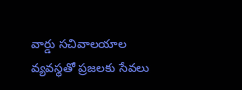వార్డు సచివాలయాల వ్యవస్థతో ప్రజలకు సేవలు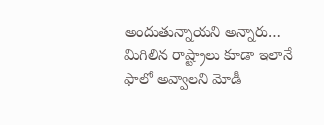అందుతున్నాయని అన్నారు… మిగిలిన రాష్ట్రాలు కూడా ఇలానే ఫాలో అవ్వాలని మోడీ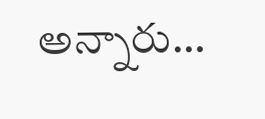అన్నారు…